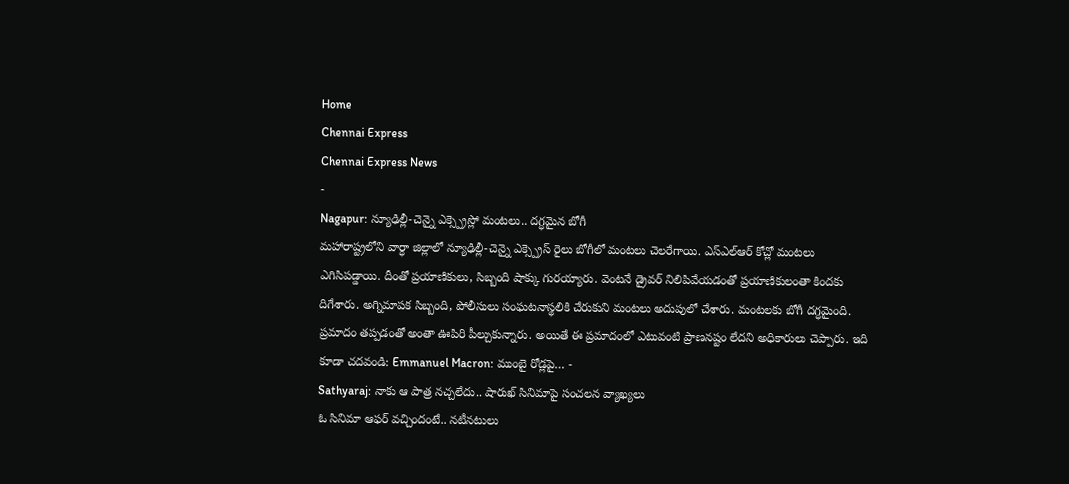Home
Chennai Express
Chennai Express News
-
Nagapur: న్యూఢిల్లీ-చెన్నై ఎక్స్ప్రెస్లో మంటలు.. దగ్ధమైన బోగీ
మహారాష్ట్రలోని వార్ధా జిల్లాలో న్యూఢిల్లీ-చెన్నై ఎక్స్ప్రెస్ రైలు బోగీలో మంటలు చెలరేగాయి. ఎస్ఎల్ఆర్ కోచ్లో మంటలు ఎగిసిపడ్డాయి. దీంతో ప్రయాణికులు, సిబ్బంది షాక్కు గురయ్యారు. వెంటనే డ్రైవర్ నిలిపివేయడంతో ప్రయాణికులంతా కిందకు దిగేశారు. అగ్నిమాపక సిబ్బంది, పోలీసులు సంఘటనాస్థలికి చేరుకుని మంటలు అదుపులో చేశారు. మంటలకు బోగీ దగ్ధమైంది. ప్రమాదం తప్పడంతో అంతా ఊపిరి పీల్చుకున్నారు. అయితే ఈ ప్రమాదంలో ఎటువంటి ప్రాణనష్టం లేదని అధికారులు చెప్పారు. ఇది కూడా చదవండి: Emmanuel Macron: ముంబై రోడ్లపై… -
Sathyaraj: నాకు ఆ పాత్ర నచ్చలేదు.. షారుఖ్ సినిమాపై సంచలన వ్యాఖ్యలు
ఓ సినిమా ఆఫర్ వచ్చిందంటే.. నటీనటులు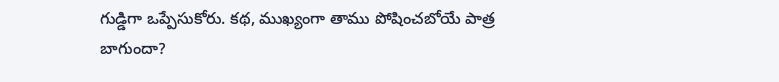గుడ్డిగా ఒప్పేసుకోరు. కథ, ముఖ్యంగా తాము పోషించబోయే పాత్ర బాగుందా?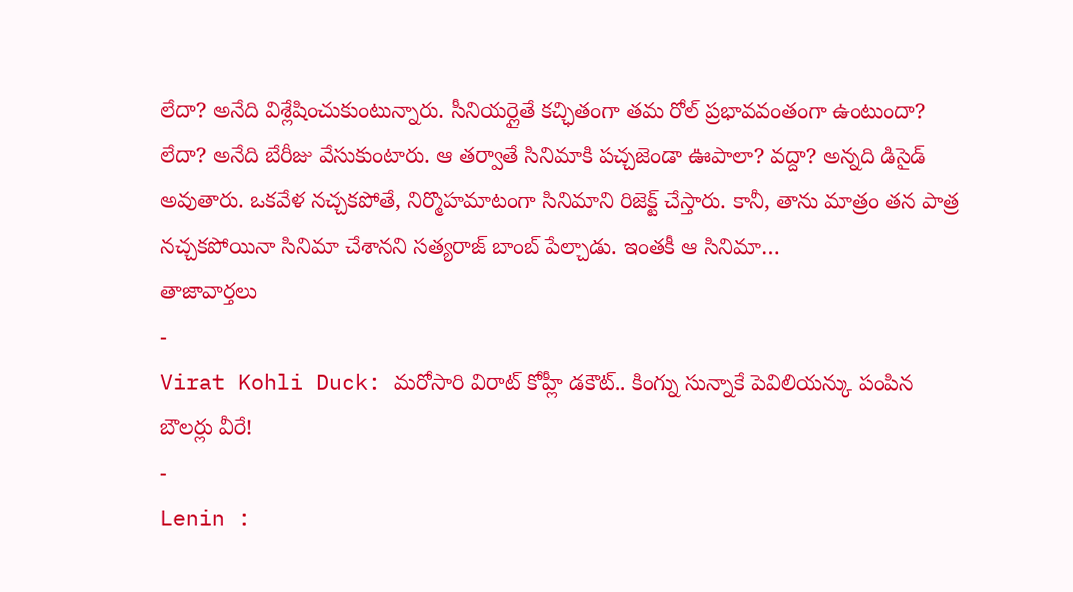లేదా? అనేది విశ్లేషించుకుంటున్నారు. సీనియర్లైతే కచ్ఛితంగా తమ రోల్ ప్రభావవంతంగా ఉంటుందా? లేదా? అనేది బేరీజు వేసుకుంటారు. ఆ తర్వాతే సినిమాకి పచ్చజెండా ఊపాలా? వద్దా? అన్నది డిసైడ్ అవుతారు. ఒకవేళ నచ్చకపోతే, నిర్మొహమాటంగా సినిమాని రిజెక్ట్ చేస్తారు. కానీ, తాను మాత్రం తన పాత్ర నచ్చకపోయినా సినిమా చేశానని సత్యరాజ్ బాంబ్ పేల్చాడు. ఇంతకీ ఆ సినిమా…
తాజావార్తలు
-
Virat Kohli Duck: మరోసారి విరాట్ కోహ్లీ డకౌట్.. కింగ్ను సున్నాకే పెవిలియన్కు పంపిన బౌలర్లు వీరే!
-
Lenin :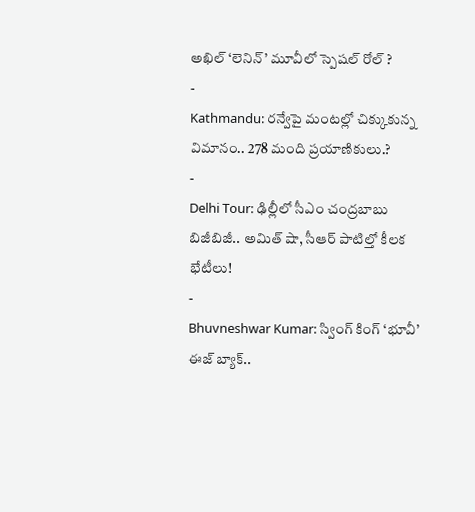అఖిల్ ‘లెనిన్’ మూవీలో స్పెషల్ రోల్ ?
-
Kathmandu: రన్వేపై మంటల్లో చిక్కుకున్న విమానం.. 278 మంది ప్రయాణికులు.?
-
Delhi Tour: ఢిల్లీలో సీఎం చంద్రబాబు బిజీబిజీ.. అమిత్ షా, సీఆర్ పాటిల్తో కీలక భేటీలు!
-
Bhuvneshwar Kumar: స్వింగ్ కింగ్ ‘భూవీ’ ఈజ్ బ్యాక్..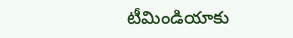టీమిండియాకు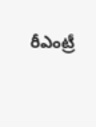రీఎంట్రీ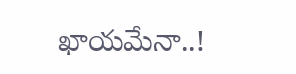ఖాయమేనా..!